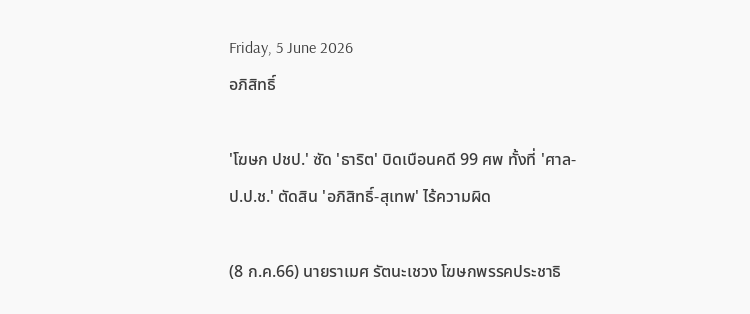Friday, 5 June 2026
อภิสิทธิ์

'โฆษก ปชป.' ซัด 'ธาริต' บิดเบือนคดี 99 ศพ ทั้งที่ 'ศาล-ป.ป.ช.' ตัดสิน 'อภิสิทธิ์-สุเทพ' ไร้ความผิด

(8 ก.ค.66) นายราเมศ รัตนะเชวง โฆษกพรรคประชาธิ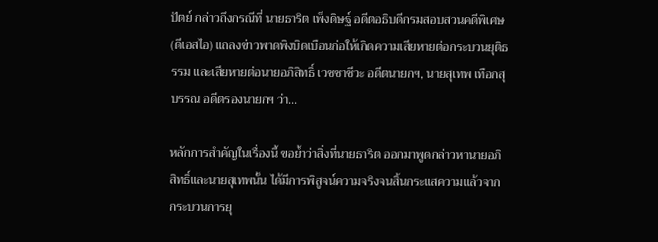ปัตย์ กล่าวถึงกรณีที่ นายธาริต เพ็งดิษฐ์ อดีตอธิบดีกรมสอบสวนคดีพิเศษ (ดีเอสไอ) แถลงข่าวพาดพิงบิดเบือนก่อให้เกิดความเสียหายต่อกระบวนยุติธรรม และเสียหายต่อนายอภิสิทธิ์ เวชชาชีวะ อดีตนายกฯ, นายสุเทพ เทือกสุบรรณ อดีตรองนายกฯ ว่า...

หลักการสำคัญในเรื่องนี้ ขอย้ำว่าสิ่งที่นายธาริต ออกมาพูดกล่าวหานายอภิสิทธิ์และนายสุเทพนั้น ได้มีการพิสูจน์ความจริงจนสิ้นกระแสความแล้วจากกระบวนการยุ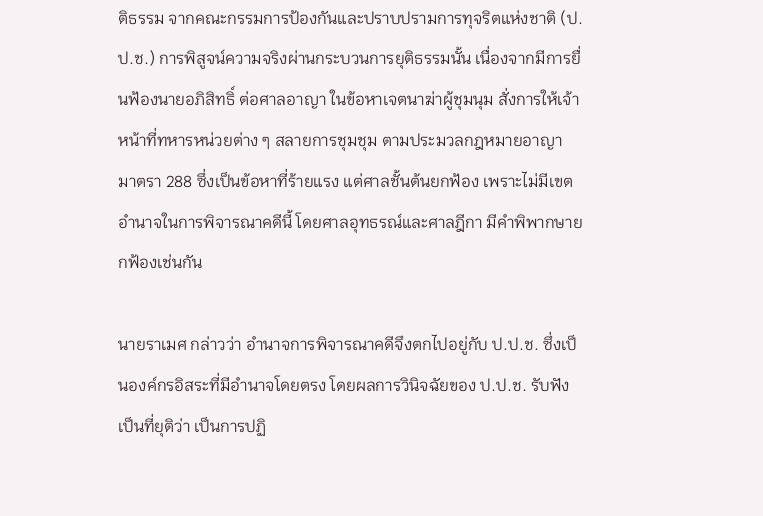ติธรรม จากคณะกรรมการป้องกันและปราบปรามการทุจริตแห่งชาติ (ป.ป.ช.) การพิสูจน์ความจริงผ่านกระบวนการยุติธรรมนั้น เนื่องจากมีการยื่นฟ้องนายอภิสิทธิ์ ต่อศาลอาญา ในข้อหาเจตนาฆ่าผู้ชุมนุม สั่งการให้เจ้าหน้าที่ทหารหน่วยต่าง ๆ สลายการชุมชุม ตามประมวลกฎหมายอาญา มาตรา 288 ซึ่งเป็นข้อหาที่ร้ายแรง แต่ศาลชั้นต้นยกฟ้อง เพราะไม่มีเขตอำนาจในการพิจารณาคดีนี้ โดยศาลอุทธรณ์และศาลฎีกา มีคำพิพากษายกฟ้องเช่นกัน

นายราเมศ กล่าวว่า อำนาจการพิจารณาคดีจึงตกไปอยู่กับ ป.ป.ช. ซึ่งเป็นองค์กรอิสระที่มีอำนาจโดยตรง โดยผลการวินิจฉัยของ ป.ป.ช. รับฟังเป็นที่ยุติว่า เป็นการปฏิ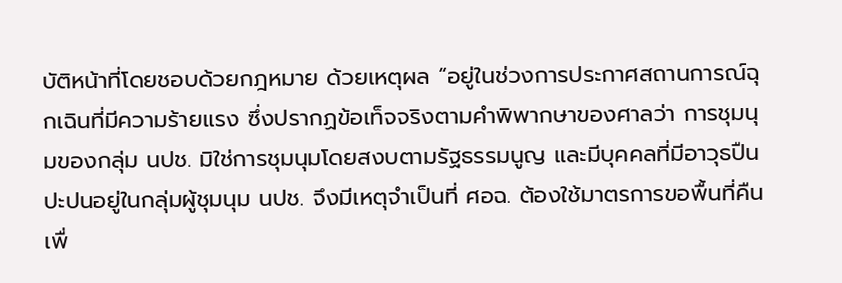บัติหน้าที่โดยชอบด้วยกฎหมาย ด้วยเหตุผล “อยู่ในช่วงการประกาศสถานการณ์ฉุกเฉินที่มีความร้ายแรง ซึ่งปรากฏข้อเท็จจริงตามคำพิพากษาของศาลว่า การชุมนุมของกลุ่ม นปช. มิใช่การชุมนุมโดยสงบตามรัฐธรรมนูญ และมีบุคคลที่มีอาวุธปืนปะปนอยู่ในกลุ่มผู้ชุมนุม นปช. จึงมีเหตุจำเป็นที่ ศอฉ. ต้องใช้มาตรการขอพื้นที่คืน เพื่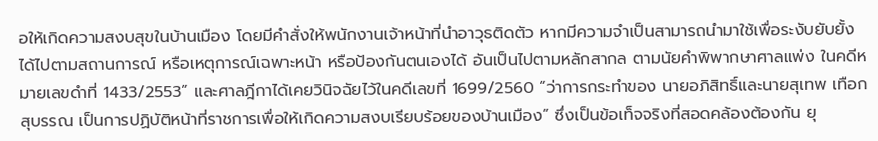อให้เกิดความสงบสุขในบ้านเมือง โดยมีคำสั่งให้พนักงานเจ้าหน้าที่นำอาวุธติดตัว หากมีความจำเป็นสามารถนำมาใช้เพื่อระงับยับยั้งได้ไปตามสถานการณ์ หรือเหตุการณ์เฉพาะหน้า หรือป้องกันตนเองได้ อันเป็นไปตามหลักสากล ตามนัยคำพิพากษาศาลแพ่ง ในคดีหมายเลขดำที่ 1433/2553” และศาลฎีกาได้เคยวินิจฉัยไว้ในคดีเลขที่ 1699/2560 “ว่าการกระทำของ นายอภิสิทธิ์และนายสุเทพ เทือกสุบรรณ เป็นการปฏิบัติหน้าที่ราชการเพื่อให้เกิดความสงบเรียบร้อยของบ้านเมือง” ซึ่งเป็นข้อเท็จจริงที่สอดคล้องต้องกัน ยุ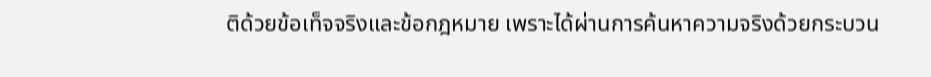ติด้วยข้อเท็จจริงและข้อกฎหมาย เพราะได้ผ่านการค้นหาความจริงด้วยกระบวน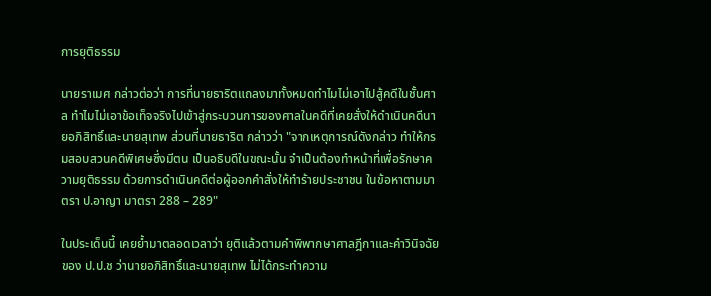การยุติธรรม

นายราเมศ กล่าวต่อว่า การที่นายธาริตแถลงมาทั้งหมดทำไมไม่เอาไปสู้คดีในชั้นศาล ทำไมไม่เอาข้อเท็จจริงไปเข้าสู่กระบวนการของศาลในคดีที่เคยสั่งให้ดำเนินคดีนายอภิสิทธิ์และนายสุเทพ ส่วนที่นายธาริต กล่าวว่า "จากเหตุการณ์ดังกล่าว ทำให้กรมสอบสวนคดีพิเศษซึ่งมีตน เป็นอธิบดีในขณะนั้น จำเป็นต้องทำหน้าที่เพื่อรักษาความยุติธรรม ด้วยการดำเนินคดีต่อผู้ออกคำสั่งให้ทำร้ายประชาชน ในข้อหาตามมาตรา ป.อาญา มาตรา 288 – 289"

ในประเด็นนี้ เคยย้ำมาตลอดเวลาว่า ยุติแล้วตามคำพิพากษาศาลฎีกาและคำวินิจฉัยของ ป.ป.ช ว่านายอภิสิทธิ์และนายสุเทพ ไม่ได้กระทำความ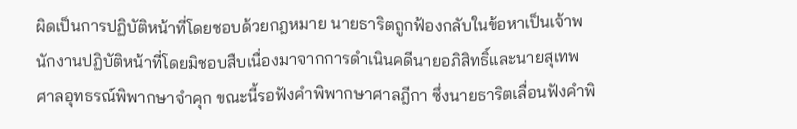ผิดเป็นการปฏิบัติหน้าที่โดยชอบด้วยกฎหมาย นายธาริตถูกฟ้องกลับในข้อหาเป็นเจ้าพนักงานปฏิบัติหน้าที่โดยมิชอบสืบเนื่องมาจากการดำเนินคดีนายอภิสิทธิ์และนายสุเทพ ศาลอุทธรณ์พิพากษาจำคุก ขณะนี้รอฟังคำพิพากษาศาลฎีกา ซึ่งนายธาริตเลื่อนฟังคำพิ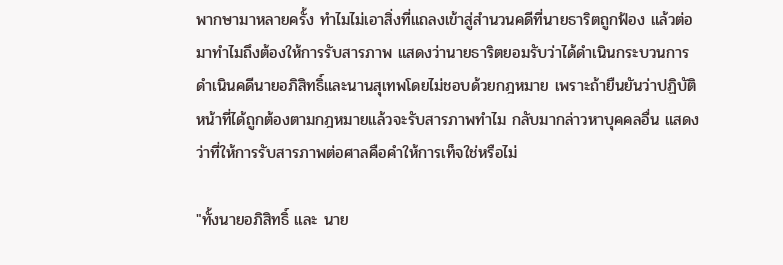พากษามาหลายครั้ง ทำไมไม่เอาสิ่งที่แถลงเข้าสู่สำนวนคดีที่นายธาริตถูกฟ้อง แล้วต่อมาทำไมถึงต้องให้การรับสารภาพ แสดงว่านายธาริตยอมรับว่าได้ดำเนินกระบวนการดำเนินคดีนายอภิสิทธิ์และนานสุเทพโดยไม่ชอบด้วยกฎหมาย เพราะถ้ายืนยันว่าปฏิบัติหน้าที่ได้ถูกต้องตามกฎหมายแล้วจะรับสารภาพทำไม กลับมากล่าวหาบุคคลอื่น แสดงว่าที่ให้การรับสารภาพต่อศาลคือคำให้การเท็จใช่หรือไม่

"ทั้งนายอภิสิทธิ์ และ นาย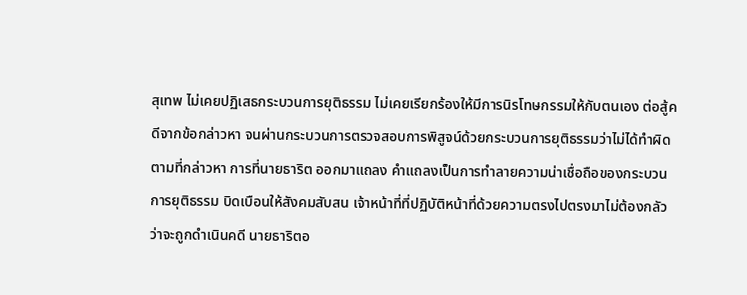สุเทพ ไม่เคยปฏิเสธกระบวนการยุติธรรม ไม่เคยเรียกร้องให้มีการนิรโทษกรรมให้กับตนเอง ต่อสู้คดีจากข้อกล่าวหา จนผ่านกระบวนการตรวจสอบการพิสูจน์ด้วยกระบวนการยุติธรรมว่าไม่ได้ทำผิดตามที่กล่าวหา การที่นายธาริต ออกมาแถลง คำแถลงเป็นการทำลายความน่าเชื่อถือของกระบวนการยุติธรรม บิดเบือนให้สังคมสับสน เจ้าหน้าที่ที่ปฏิบัติหน้าที่ด้วยความตรงไปตรงมาไม่ต้องกลัวว่าจะถูกดำเนินคดี นายธาริตอ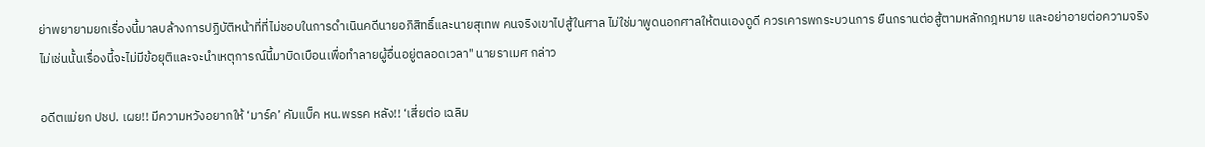ย่าพยายามยกเรื่องนี้มาลบล้างการปฏิบัติหน้าที่ที่ไม่ชอบในการดำเนินคดีนายอภิสิทธิ์และนายสุเทพ คนจริงเขาไปสู้ในศาล ไม่ใช่มาพูดนอกศาลให้ตนเองดูดี ควรเคารพกระบวนการ ยืนกรานต่อสู้ตามหลักกฎหมาย และอย่าอายต่อความจริง ไม่เช่นนั้นเรื่องนี้จะไม่มีข้อยุติและจะนำเหตุการณ์นี้มาบิดเบือนเพื่อทำลายผู้อื่นอยู่ตลอดเวลา" นายราเมศ กล่าว

อดีตแม่ยก ปชป. เผย!! มีความหวังอยากให้ ‘มาร์ค’ คัมแบ็ค หน.พรรค หลัง!! ‘เสี่ยต่อ เฉลิม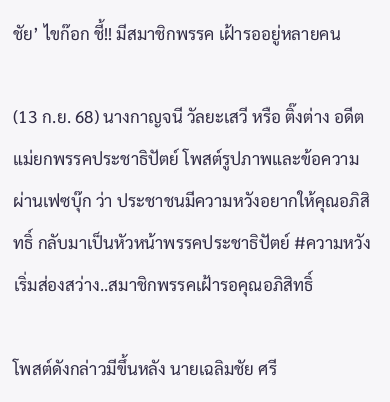ชัย’ ไขก๊อก ชี้!! มีสมาชิกพรรค เฝ้ารออยู่หลายคน

(13 ก.ย. 68) นางกาญจนี วัลยะเสวี หรือ ติ๊งต่าง อดีตแม่ยกพรรคประชาธิปัตย์ โพสต์รูปภาพและข้อความผ่านเฟซบุ๊ก ว่า ประชาชนมีความหวังอยากให้คุณอภิสิทธิ์ กลับมาเป็นหัวหน้าพรรคประชาธิปัตย์ #ความหวังเริ่มส่องสว่าง..สมาชิกพรรคเฝ้ารอคุณอภิสิทธิ์

โพสต์ดังกล่าวมีขึ้นหลัง นายเฉลิมชัย ศรี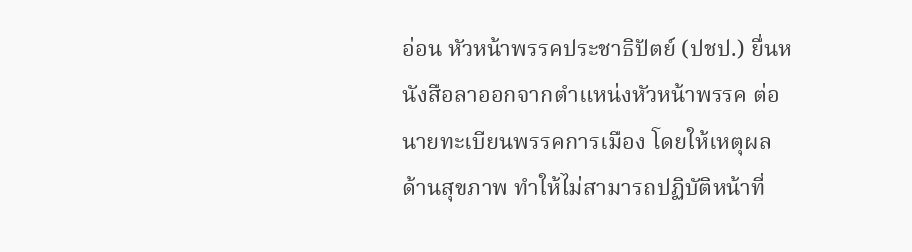อ่อน หัวหน้าพรรคประชาธิปัตย์ (ปชป.) ยื่นหนังสือลาออกจากตำแหน่งหัวหน้าพรรค ต่อนายทะเบียนพรรคการเมือง โดยให้เหตุผลด้านสุขภาพ ทำให้ไม่สามารถปฏิบัติหน้าที่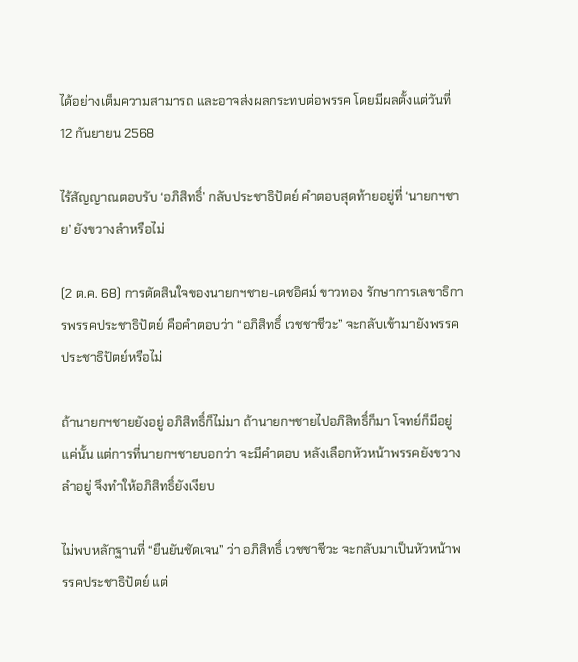ได้อย่างเต็มความสามารถ และอาจส่งผลกระทบต่อพรรค โดยมีผลตั้งแต่วันที่ 12 กันยายน 2568

ไร้สัญญาณตอบรับ ‘อภิสิทธิ์’ กลับประชาธิปัตย์ คำตอบสุดท้ายอยู่ที่ ‘นายกฯชาย’ ยังขวางลำหรือไม่

(2 ต.ค. 68) การตัดสินใจของนายกฯชาย-เดชอิศม์ ขาวทอง รักษาการเลขาธิการพรรคประชาธิปัตย์ คือคำตอบว่า “อภิสิทธิ์ เวชชาชีวะ” จะกลับเข้ามายังพรรคประชาธิปัตย์หรือไม่

ถ้านายกฯชายยังอยู่ อภิสิทธิ์ก็ไม่มา ถ้านายกฯชายไปอภิสิทธิ์ก็มา โจทย์ก็มีอยู่แค่นั้น แต่การที่นายกฯชายบอกว่า จะมีคำตอบ หลังเลือกหัวหน้าพรรคยังขวางลำอยู่ จึงทำให้อภิสิทธิ์ยังเงียบ

ไม่พบหลักฐานที่ “ยืนยันชัดเจน” ว่า อภิสิทธิ์ เวชชาชีวะ จะกลับมาเป็นหัวหน้าพรรคประชาธิปัตย์ แต่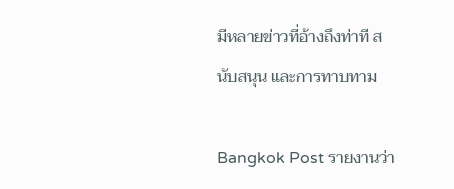มีหลายข่าวที่อ้างถึงท่าที สนับสนุน และการทาบทาม

Bangkok Post รายงานว่า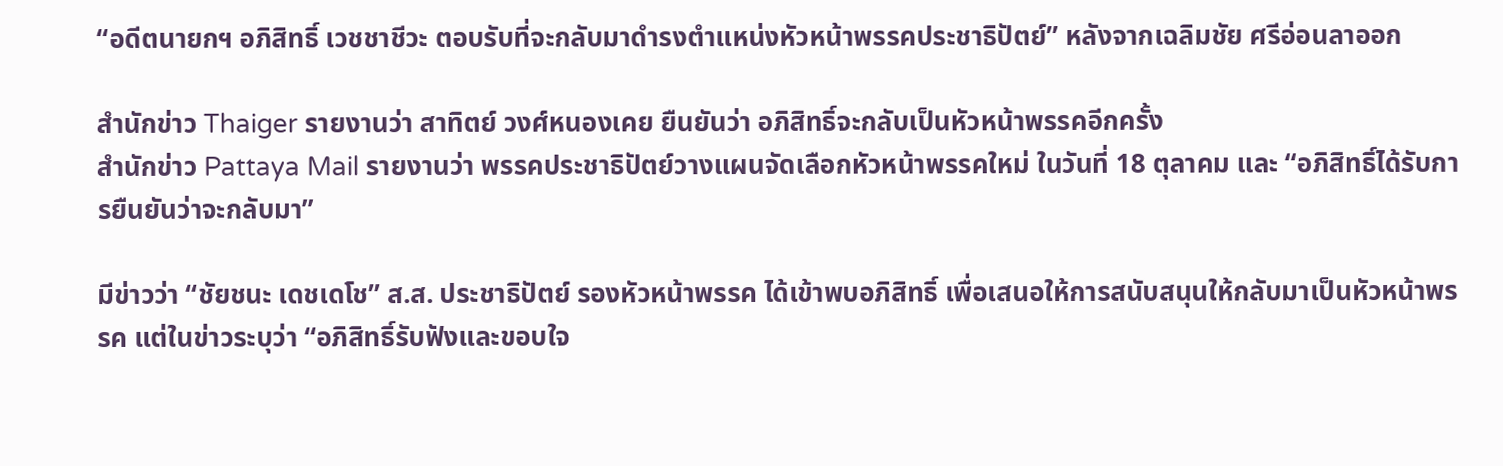“อดีตนายกฯ อภิสิทธิ์ เวชชาชีวะ ตอบรับที่จะกลับมาดำรงตำแหน่งหัวหน้าพรรคประชาธิปัตย์” หลังจากเฉลิมชัย ศรีอ่อนลาออก

สำนักข่าว Thaiger รายงานว่า สาทิตย์ วงศ์หนองเคย ยืนยันว่า อภิสิทธิ์จะกลับเป็นหัวหน้าพรรคอีกครั้ง
สำนักข่าว Pattaya Mail รายงานว่า พรรคประชาธิปัตย์วางแผนจัดเลือกหัวหน้าพรรคใหม่ ในวันที่ 18 ตุลาคม และ “อภิสิทธิ์ได้รับการยืนยันว่าจะกลับมา”

มีข่าวว่า “ชัยชนะ เดชเดโช” ส.ส. ประชาธิปัตย์ รองหัวหน้าพรรค ได้เข้าพบอภิสิทธิ์ เพื่อเสนอให้การสนับสนุนให้กลับมาเป็นหัวหน้าพรรค แต่ในข่าวระบุว่า “อภิสิทธิ์รับฟังและขอบใจ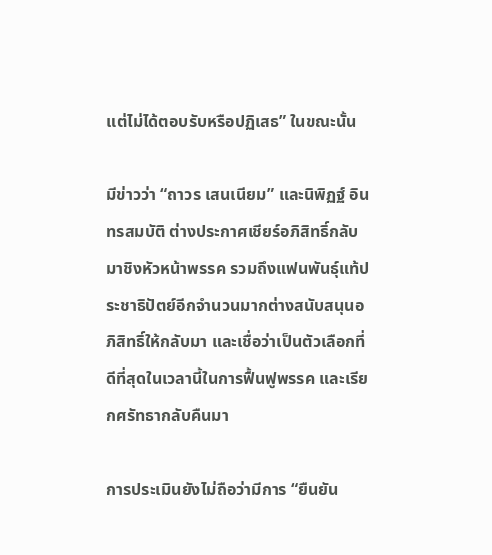แต่ไม่ได้ตอบรับหรือปฏิเสธ” ในขณะนั้น

มีข่าวว่า “ถาวร เสนเนียม” และนิพิฏฐ์ อินทรสมบัติ ต่างประกาศเชียร์อภิสิทธิ์กลับมาชิงหัวหน้าพรรค รวมถึงแฟนพันธุ์แท้ประชาธิปัตย์อีกจำนวนมากต่างสนับสนุนอภิสิทธิ์ให้กลับมา และเชื่อว่าเป็นตัวเลือกที่ดีที่สุดในเวลานี้ในการฟื้นฟูพรรค และเรียกศรัทธากลับคืนมา

การประเมินยังไม่ถือว่ามีการ “ยืนยัน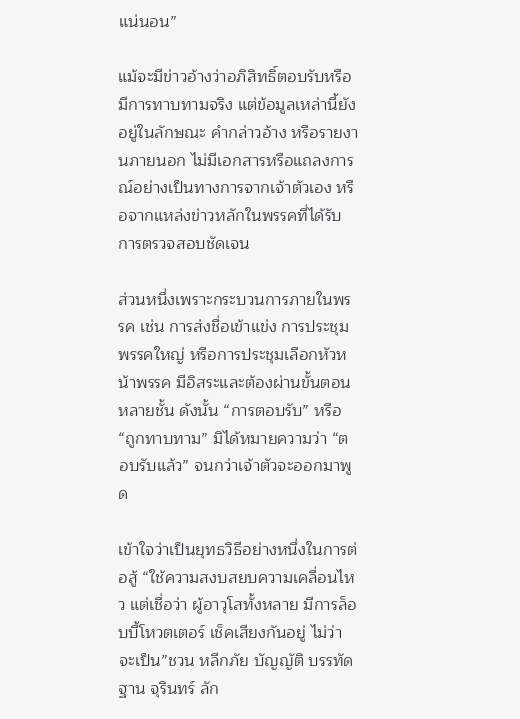แน่นอน”

แม้จะมีข่าวอ้างว่าอภิสิทธิ์ตอบรับหรือมีการทาบทามจริง แต่ข้อมูลเหล่านี้ยังอยู่ในลักษณะ คำกล่าวอ้าง หรือรายงานภายนอก ไม่มีเอกสารหรือแถลงการณ์อย่างเป็นทางการจากเจ้าตัวเอง หรือจากแหล่งข่าวหลักในพรรคที่ได้รับการตรวจสอบชัดเจน

ส่วนหนึ่งเพราะกระบวนการภายในพรรค เช่น การส่งชื่อเข้าแข่ง การประชุมพรรคใหญ่ หรือการประชุมเลือกหัวหน้าพรรค มีอิสระและต้องผ่านขั้นตอนหลายชั้น ดังนั้น “การตอบรับ” หรือ “ถูกทาบทาม” มิได้หมายความว่า “ตอบรับแล้ว” จนกว่าเจ้าตัวจะออกมาพูด

เข้าใจว่าเป็นยุทธวิธีอย่างหนึ่งในการต่อสู้ “ใช้ความสงบสยบความเคลื่อนไหว แต่เชื่อว่า ผู้อาวุโสทั้งหลาย มีการล็อบบี้โหวตเตอร์ เช็คเสียงกันอยู่ ไม่ว่าจะเป็น”ชวน หลีกภัย บัญญัติ บรรทัดฐาน จุรินทร์ ลัก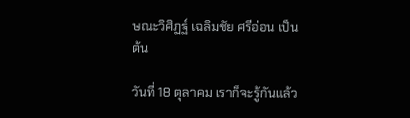ษณะวิศิฏฐ์ เฉลิมชัย ศรีอ่อน เป็นต้น

วันที่ 18 ตุลาคม เราก็จะรู้กันแล้ว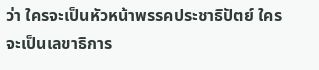ว่า ใครจะเป็นหัวหน้าพรรคประชาธิปัตย์ ใครจะเป็นเลขาธิการ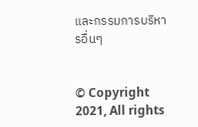และกรรมการบริหารอื่นๆ


© Copyright 2021, All rights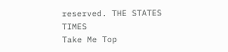reserved. THE STATES TIMES
Take Me Top